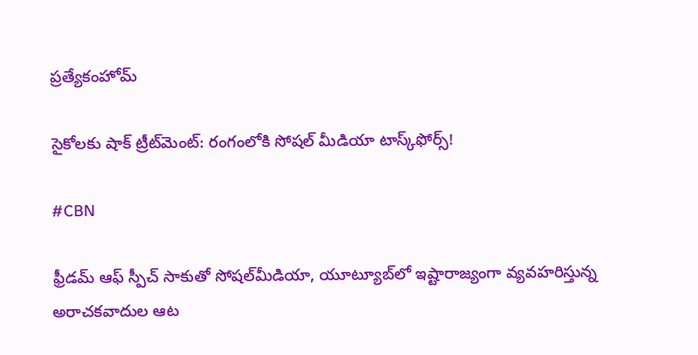ప్రత్యేకంహోమ్

సైకోలకు షాక్ ట్రీట్‌మెంట్: రంగంలోకి సోషల్ మీడియా టాస్క్‌ఫోర్స్!

#CBN

ఫ్రీడమ్ ఆఫ్ స్పీచ్‌ సాకుతో సోషల్‌మీడియా, యూట్యూబ్‌లో ఇష్టారాజ్యంగా వ్యవహరిస్తున్న అరాచకవాదుల ఆట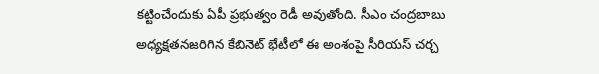కట్టించేందుకు ఏపీ ప్రభుత్వం రెడీ అవుతోంది. సీఎం చంద్రబాబు అధ్యక్షతనజరిగిన కేబినెట్ భేటీలో ఈ అంశంపై సీరియస్ చర్చ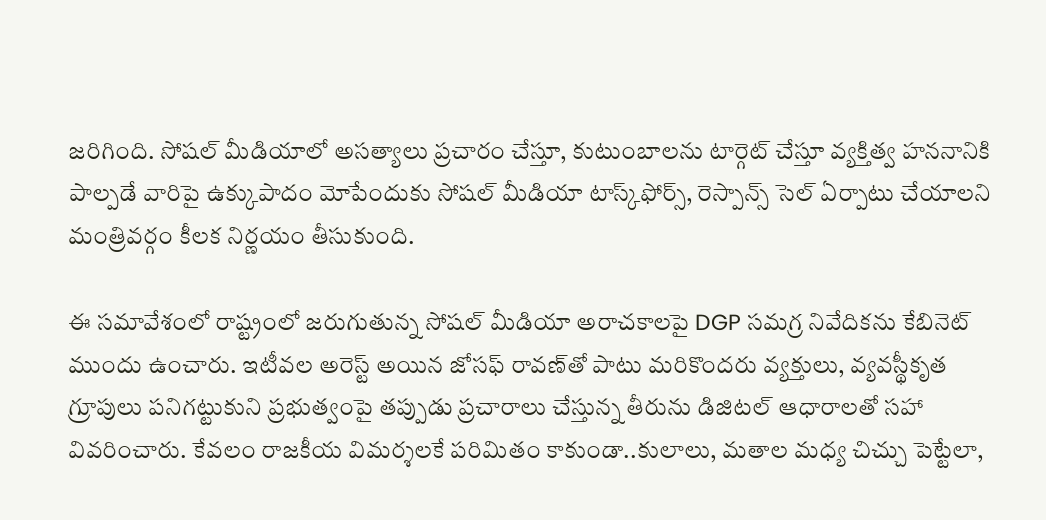జరిగింది. సోషల్ మీడియాలో అసత్యాలు ప్రచారం చేస్తూ, కుటుంబాలను టార్గెట్ చేస్తూ వ్యక్తిత్వ హననానికి పాల్పడే వారిపై ఉక్కుపాదం మోపేందుకు సోషల్ మీడియా టాస్క్‌ఫోర్స్, రెస్పాన్స్ సెల్ ఏర్పాటు చేయాలని మంత్రివర్గం కీలక నిర్ణయం తీసుకుంది.

ఈ సమావేశంలో రాష్ట్రంలో జరుగుతున్న సోషల్ మీడియా అరాచకాలపై DGP సమగ్ర నివేదికను కేబినెట్ ముందు ఉంచారు. ఇటీవల అరెస్ట్ అయిన జోసఫ్ రావణ్‌తో పాటు మరికొందరు వ్యక్తులు, వ్యవస్థీకృత గ్రూపులు పనిగట్టుకుని ప్రభుత్వంపై తప్పుడు ప్రచారాలు చేస్తున్న తీరును డిజిటల్ ఆధారాలతో సహా వివరించారు. కేవలం రాజకీయ విమర్శలకే పరిమితం కాకుండా..కులాలు, మతాల మధ్య చిచ్చు పెట్టేలా,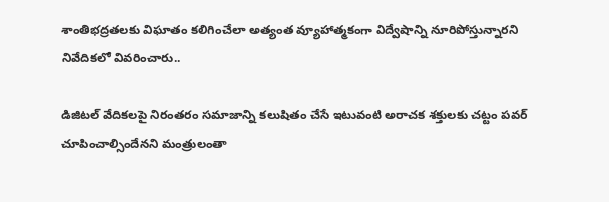శాంతిభద్రతలకు విఘాతం కలిగించేలా అత్యంత వ్యూహాత్మకంగా విద్వేషాన్ని నూరిపోస్తున్నారని నివేదికలో వివరించారు..

డిజిటల్ వేదికలపై నిరంతరం సమాజాన్ని కలుషితం చేసే ఇటువంటి అరాచక శక్తులకు చట్టం పవర్ చూపించాల్సిందేనని మంత్రులంతా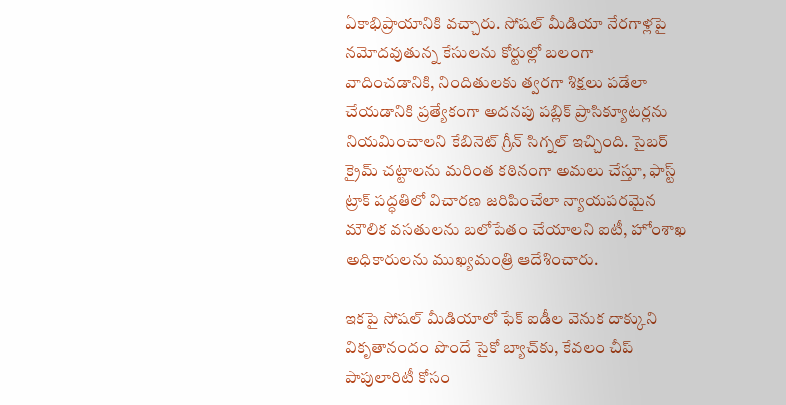ఏకాభిప్రాయానికి వచ్చారు. సోషల్ మీడియా నేరగాళ్లపై నమోదవుతున్న కేసులను కోర్టుల్లో బలంగా వాదించడానికి, నిందితులకు త్వరగా శిక్షలు పడేలా చేయడానికి ప్రత్యేకంగా అదనపు పబ్లిక్ ప్రాసిక్యూటర్లను నియమించాలని కేబినెట్ గ్రీన్ సిగ్నల్ ఇచ్చింది. సైబర్ క్రైమ్ చట్టాలను మరింత కఠినంగా అమలు చేస్తూ, ఫాస్ట్ ట్రాక్ పద్ధతిలో విచారణ జరిపించేలా న్యాయపరమైన మౌలిక వసతులను బలోపేతం చేయాలని ఐటీ, హోంశాఖ అధికారులను ముఖ్యమంత్రి ఆదేశించారు.

ఇకపై సోషల్ మీడియాలో ఫేక్ ఐడీల వెనుక దాక్కుని వికృతానందం పొందే సైకో బ్యాచ్‌కు, కేవలం చీప్ పాపులారిటీ కోసం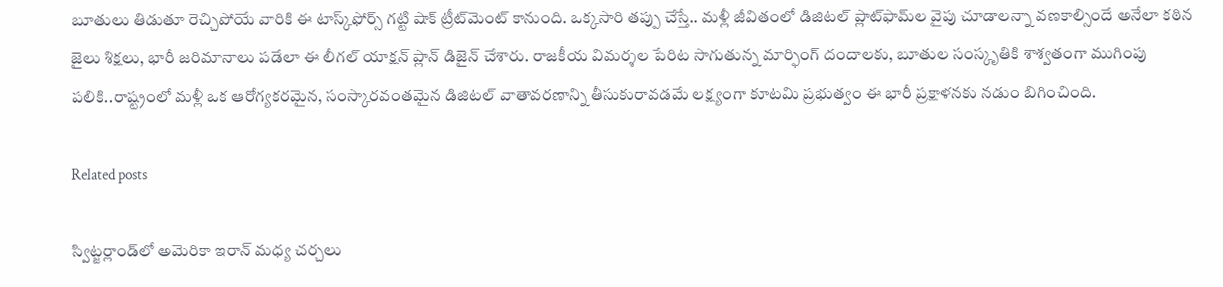బూతులు తిడుతూ రెచ్చిపోయే వారికి ఈ టాస్క్‌ఫోర్స్ గట్టి షాక్ ట్రీట్‌మెంట్‌ కానుంది. ఒక్కసారి తప్పు చేస్తే.. మళ్లీ జీవితంలో డిజిటల్ ప్లాట్‌ఫామ్‌ల వైపు చూడాలన్నా వణకాల్సిందే అనేలా కఠిన జైలు శిక్షలు, భారీ జరిమానాలు పడేలా ఈ లీగల్ యాక్షన్ ప్లాన్ డిజైన్ చేశారు. రాజకీయ విమర్శల పేరిట సాగుతున్న మార్ఫింగ్ దందాలకు, బూతుల సంస్కృతికి శాశ్వతంగా ముగింపు పలికి..రాష్ట్రంలో మళ్లీ ఒక ఆరోగ్యకరమైన, సంస్కారవంతమైన డిజిటల్ వాతావరణాన్ని తీసుకురావడమే లక్ష్యంగా కూటమి ప్రభుత్వం ఈ భారీ ప్రక్షాళనకు నడుం బిగించింది.

Related posts

స్విట్జర్లాండ్‌లో అమెరికా ఇరాన్ మధ్య చర్చలు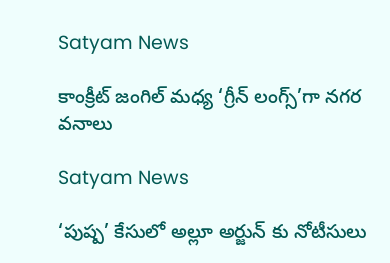Satyam News

కాంక్రీట్ జంగిల్ మధ్య ‘గ్రీన్ లంగ్స్’గా నగర వనాలు

Satyam News

‘పుష్ప’ కేసులో అల్లూ అర్జున్ కు నోటీసులు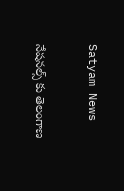Satyam News

నేషనల్స్ కు తెలంగాణ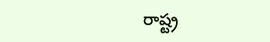రాష్ట్ర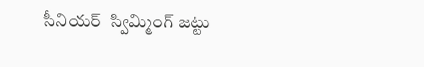సీనియర్  స్విమ్మింగ్ జట్టు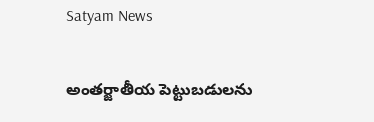Satyam News

అంతర్జాతీయ పెట్టుబడులను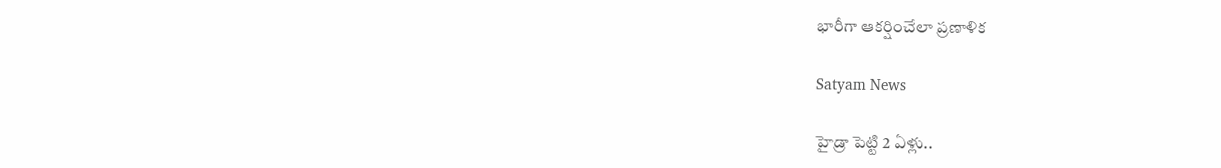భారీగా ఆకర్షించేలా ప్రణాళిక

Satyam News

హైడ్రా పెట్టి 2 ఏళ్లు..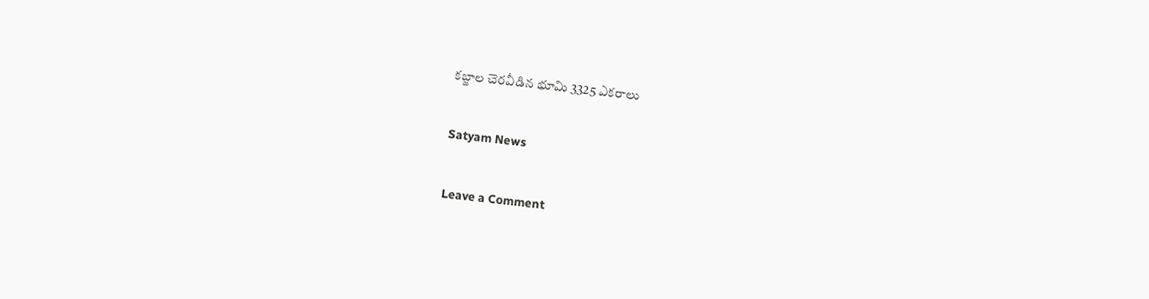కబ్జాల చెరవీడిన భూమి 3325 ఎకరాలు

Satyam News

Leave a Comment